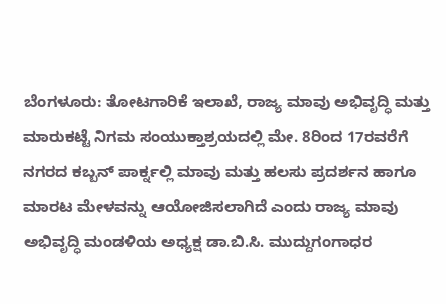ಬೆಂಗಳೂರು: ತೋಟಗಾರಿಕೆ ಇಲಾಖೆ, ರಾಜ್ಯ ಮಾವು ಅಭಿವೃದ್ಧಿ ಮತ್ತು ಮಾರುಕಟ್ಟೆ ನಿಗಮ ಸಂಯುಕ್ತಾಶ್ರಯದಲ್ಲಿ ಮೇ. 8ರಿಂದ 17ರವರೆಗೆ ನಗರದ ಕಬ್ಬನ್ ಪಾರ್ಕ್ನಲ್ಲಿ ಮಾವು ಮತ್ತು ಹಲಸು ಪ್ರದರ್ಶನ ಹಾಗೂ ಮಾರಟ ಮೇಳವನ್ನು ಆಯೋಜಿಸಲಾಗಿದೆ ಎಂದು ರಾಜ್ಯ ಮಾವು ಅಭಿವೃದ್ಧಿ ಮಂಡಳಿಯ ಅಧ್ಯಕ್ಷ ಡಾ.ಬಿ.ಸಿ. ಮುದ್ದುಗಂಗಾಧರ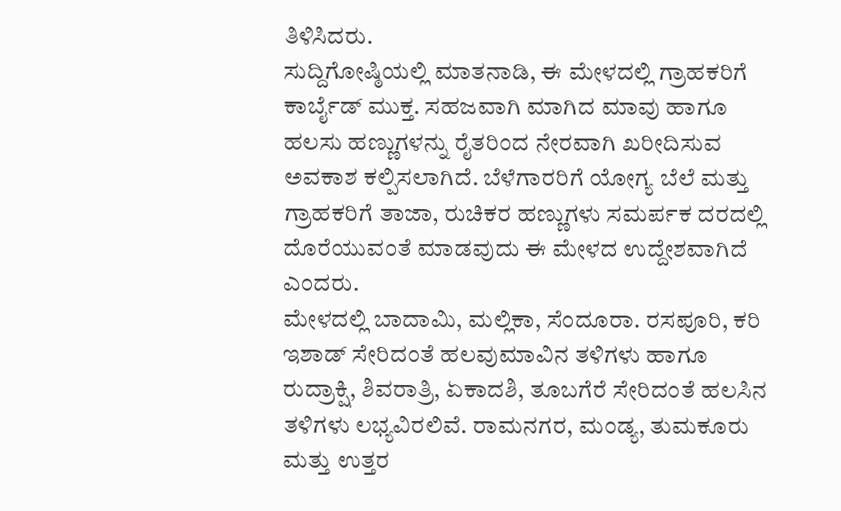ತಿಳಿಸಿದರು.
ಸುದ್ದಿಗೋಷ್ಠಿಯಲ್ಲಿ ಮಾತನಾಡಿ, ಈ ಮೇಳದಲ್ಲಿ ಗ್ರಾಹಕರಿಗೆ ಕಾರ್ಬೈಡ್ ಮುಕ್ತ. ಸಹಜವಾಗಿ ಮಾಗಿದ ಮಾವು ಹಾಗೂ ಹಲಸು ಹಣ್ಣುಗಳನ್ನು ರೈತರಿಂದ ನೇರವಾಗಿ ಖರೀದಿಸುವ ಅವಕಾಶ ಕಲ್ಪಿಸಲಾಗಿದೆ. ಬೆಳೆಗಾರರಿಗೆ ಯೋಗ್ಯ ಬೆಲೆ ಮತ್ತು ಗ್ರಾಹಕರಿಗೆ ತಾಜಾ, ರುಚಿಕರ ಹಣ್ಣುಗಳು ಸಮರ್ಪಕ ದರದಲ್ಲಿ ದೊರೆಯುವಂತೆ ಮಾಡವುದು ಈ ಮೇಳದ ಉದ್ದೇಶವಾಗಿದೆ ಎಂದರು.
ಮೇಳದಲ್ಲಿ ಬಾದಾಮಿ, ಮಲ್ಲಿಕಾ, ಸೆಂದೂರಾ. ರಸಪೂರಿ, ಕರಿ ಇಶಾಡ್ ಸೇರಿದಂತೆ ಹಲವುಮಾವಿನ ತಳಿಗಳು ಹಾಗೂ ರುದ್ರಾಕ್ಷಿ, ಶಿವರಾತ್ರಿ, ಏಕಾದಶಿ, ತೂಬಗೆರೆ ಸೇರಿದಂತೆ ಹಲಸಿನ ತಳಿಗಳು ಲಭ್ಯವಿರಲಿವೆ. ರಾಮನಗರ, ಮಂಡ್ಯ, ತುಮಕೂರು ಮತ್ತು ಉತ್ತರ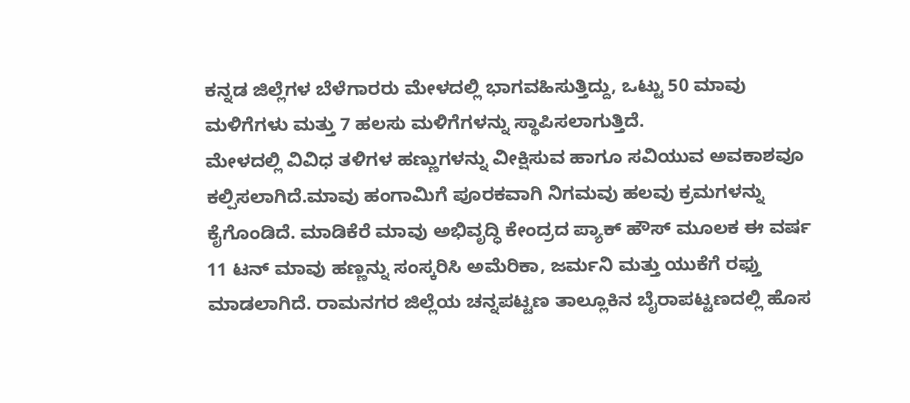ಕನ್ನಡ ಜಿಲ್ಲೆಗಳ ಬೆಳೆಗಾರರು ಮೇಳದಲ್ಲಿ ಭಾಗವಹಿಸುತ್ತಿದ್ದು, ಒಟ್ಟು 50 ಮಾವು ಮಳಿಗೆಗಳು ಮತ್ತು 7 ಹಲಸು ಮಳಿಗೆಗಳನ್ನು ಸ್ಥಾಪಿಸಲಾಗುತ್ತಿದೆ.
ಮೇಳದಲ್ಲಿ ವಿವಿಧ ತಳಿಗಳ ಹಣ್ಣುಗಳನ್ನು ವೀಕ್ಷಿಸುವ ಹಾಗೂ ಸವಿಯುವ ಅವಕಾಶವೂ ಕಲ್ಪಿಸಲಾಗಿದೆ.ಮಾವು ಹಂಗಾಮಿಗೆ ಪೂರಕವಾಗಿ ನಿಗಮವು ಹಲವು ಕ್ರಮಗಳನ್ನು ಕೈಗೊಂಡಿದೆ. ಮಾಡಿಕೆರೆ ಮಾವು ಅಭಿವೃದ್ಧಿ ಕೇಂದ್ರದ ಪ್ಯಾಕ್ ಹೌಸ್ ಮೂಲಕ ಈ ವರ್ಷ 11 ಟನ್ ಮಾವು ಹಣ್ಣನ್ನು ಸಂಸ್ಕರಿಸಿ ಅಮೆರಿಕಾ, ಜರ್ಮನಿ ಮತ್ತು ಯುಕೆಗೆ ರಫ್ತು ಮಾಡಲಾಗಿದೆ. ರಾಮನಗರ ಜಿಲ್ಲೆಯ ಚನ್ನಪಟ್ಟಣ ತಾಲ್ಲೂಕಿನ ಬೈರಾಪಟ್ಟಣದಲ್ಲಿ ಹೊಸ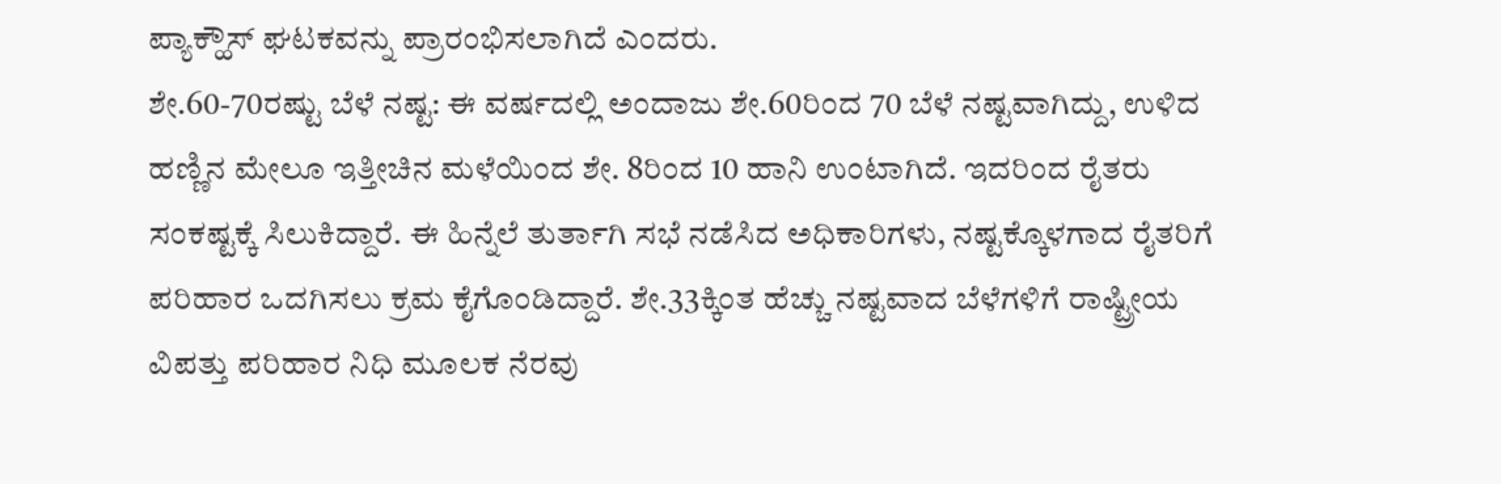ಪ್ಯಾಕ್ಹೌಸ್ ಘಟಕವನ್ನು ಪ್ರಾರಂಭಿಸಲಾಗಿದೆ ಎಂದರು.
ಶೇ.60-70ರಷ್ಟು ಬೆಳೆ ನಷ್ಟ: ಈ ವರ್ಷದಲ್ಲಿ ಅಂದಾಜು ಶೇ.60ರಿಂದ 70 ಬೆಳೆ ನಷ್ಟವಾಗಿದ್ದು, ಉಳಿದ ಹಣ್ಣಿನ ಮೇಲೂ ಇತ್ತೀಚಿನ ಮಳೆಯಿಂದ ಶೇ. 8ರಿಂದ 10 ಹಾನಿ ಉಂಟಾಗಿದೆ. ಇದರಿಂದ ರೈತರು ಸಂಕಷ್ಟಕ್ಕೆ ಸಿಲುಕಿದ್ದಾರೆ. ಈ ಹಿನ್ನೆಲೆ ತುರ್ತಾಗಿ ಸಭೆ ನಡೆಸಿದ ಅಧಿಕಾರಿಗಳು, ನಷ್ಟಕ್ಕೊಳಗಾದ ರೈತರಿಗೆ ಪರಿಹಾರ ಒದಗಿಸಲು ಕ್ರಮ ಕೈಗೊಂಡಿದ್ದಾರೆ. ಶೇ.33ಕ್ಕಿಂತ ಹೆಚ್ಚು ನಷ್ಟವಾದ ಬೆಳೆಗಳಿಗೆ ರಾಷ್ಟ್ರೀಯ ವಿಪತ್ತು ಪರಿಹಾರ ನಿಧಿ ಮೂಲಕ ನೆರವು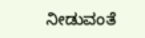ನೀಡುವಂತೆ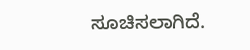ಸೂಚಿಸಲಾಗಿದೆ.